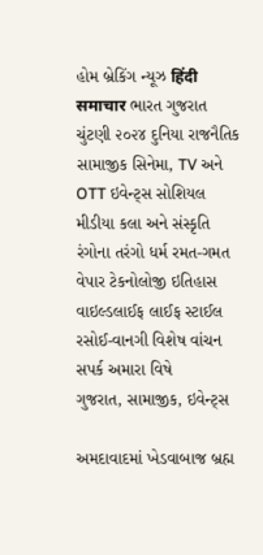હોમ બ્રેકિંગ ન્યૂઝ हिंदी समाचार ભારત ગુજરાત ચુંટણી ૨૦૨૪ દુનિયા રાજનૈતિક સામાજીક સિનેમા, TV અને OTT ઇવેન્ટ્સ સોશિયલ મીડીયા કલા અને સંસ્કૃતિ રંગોના તરંગો ધર્મ રમત-ગમત વેપાર ટેકનોલોજી ઇતિહાસ વાઇલ્ડલાઈફ લાઈફ સ્ટાઈલ રસોઈ-વાનગી વિશેષ વાંચન સપર્ક અમારા વિષે
ગુજરાત, સામાજીક, ઇવેન્ટ્સ

અમદાવાદમાં ખેડવાબાજ બ્રહ્મ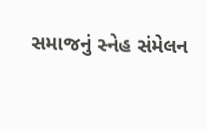સમાજનું સ્નેહ સંમેલન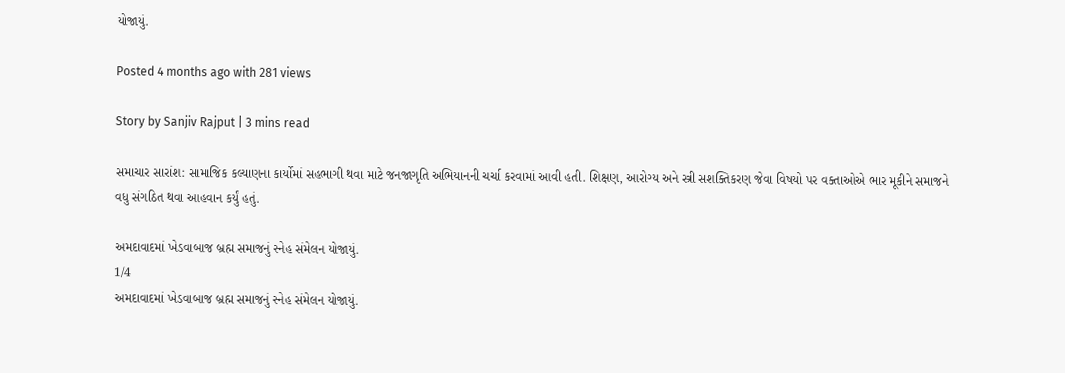યોજાયું.

Posted 4 months ago with 281 views

Story by Sanjiv Rajput | 3 mins read

સમાચાર સારાંશ: સામાજિક કલ્યાણના કાર્યોમાં સહભાગી થવા માટે જનજાગૃતિ અભિયાનની ચર્ચા કરવામાં આવી હતી. શિક્ષણ, આરોગ્ય અને સ્ત્રી સશક્તિકરણ જેવા વિષયો પર વક્તાઓએ ભાર મૂકીને સમાજને વધુ સંગઠિત થવા આહવાન કર્યું હતું.

અમદાવાદમાં ખેડવાબાજ બ્રહ્મ સમાજનું સ્નેહ સંમેલન યોજાયું.
1/4
અમદાવાદમાં ખેડવાબાજ બ્રહ્મ સમાજનું સ્નેહ સંમેલન યોજાયું.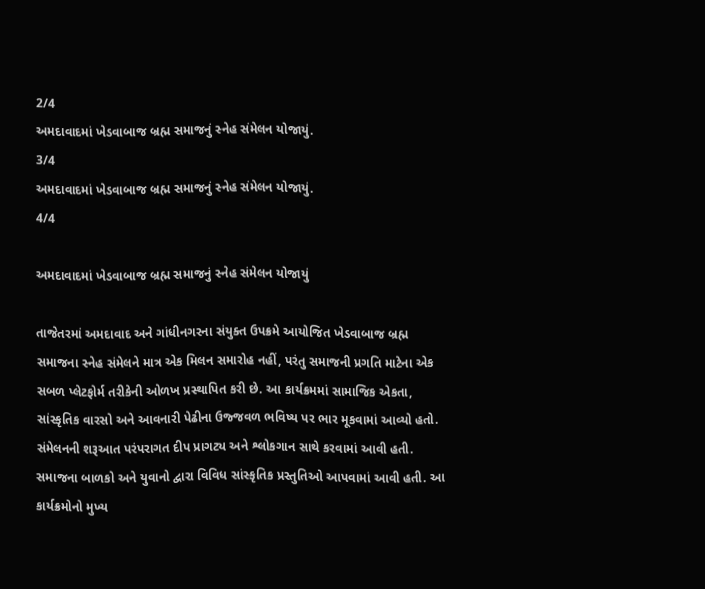2/4
અમદાવાદમાં ખેડવાબાજ બ્રહ્મ સમાજનું સ્નેહ સંમેલન યોજાયું.
3/4
અમદાવાદમાં ખેડવાબાજ બ્રહ્મ સમાજનું સ્નેહ સંમેલન યોજાયું.
4/4

અમદાવાદમાં ખેડવાબાજ બ્રહ્મ સમાજનું સ્નેહ સંમેલન યોજાયું

તાજેતરમાં અમદાવાદ અને ગાંધીનગરના સંયુક્ત ઉપક્રમે આયોજિત ખેડવાબાજ બ્રહ્મ સમાજના સ્નેહ સંમેલને માત્ર એક મિલન સમારોહ નહીં, પરંતુ સમાજની પ્રગતિ માટેના એક સબળ પ્લેટફોર્મ તરીકેની ઓળખ પ્રસ્થાપિત કરી છે. આ કાર્યક્રમમાં સામાજિક એકતા, સાંસ્કૃતિક વારસો અને આવનારી પેઢીના ઉજ્જવળ ભવિષ્ય પર ભાર મૂકવામાં આવ્યો હતો. સંમેલનની શરૂઆત પરંપરાગત દીપ પ્રાગટ્ય અને શ્લોકગાન સાથે કરવામાં આવી હતી. સમાજના બાળકો અને યુવાનો દ્વારા વિવિધ સાંસ્કૃતિક પ્રસ્તુતિઓ આપવામાં આવી હતી. આ કાર્યક્રમોનો મુખ્ય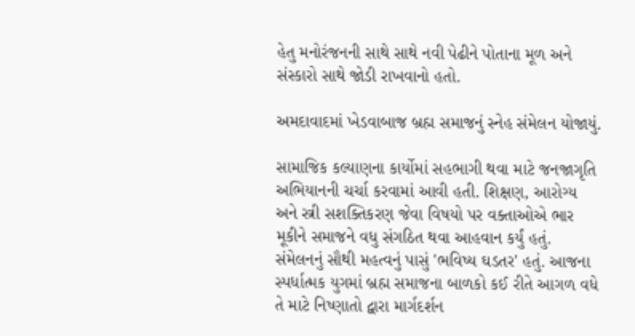હેતુ મનોરંજનની સાથે સાથે નવી પેઢીને પોતાના મૂળ અને સંસ્કારો સાથે જોડી રાખવાનો હતો.

અમદાવાદમાં ખેડવાબાજ બ્રહ્મ સમાજનું સ્નેહ સંમેલન યોજાયું.

સામાજિક કલ્યાણના કાર્યોમાં સહભાગી થવા માટે જનજાગૃતિ અભિયાનની ચર્ચા કરવામાં આવી હતી. શિક્ષણ, આરોગ્ય અને સ્ત્રી સશક્તિકરણ જેવા વિષયો પર વક્તાઓએ ભાર મૂકીને સમાજને વધુ સંગઠિત થવા આહવાન કર્યું હતું. સંમેલનનું સૌથી મહત્વનું પાસું 'ભવિષ્ય ઘડતર' હતું. આજના સ્પર્ધાત્મક યુગમાં બ્રહ્મ સમાજના બાળકો કઈ રીતે આગળ વધે તે માટે નિષ્ણાતો દ્વારા માર્ગદર્શન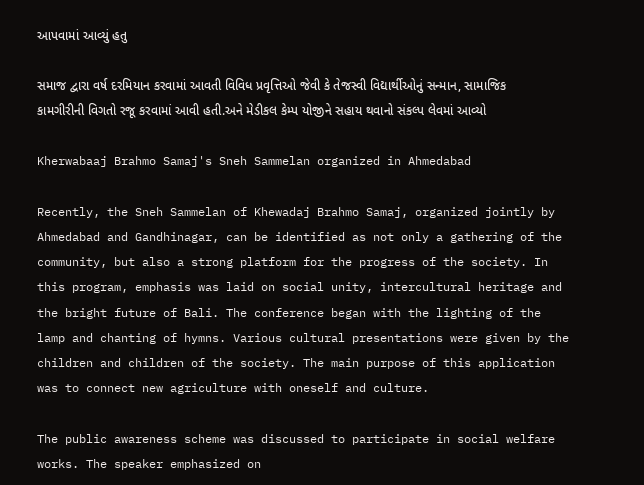આપવામાં આવ્યું હતુ

સમાજ દ્વારા વર્ષ દરમિયાન કરવામાં આવતી વિવિધ પ્રવૃત્તિઓ જેવી કે તેજસ્વી વિદ્યાર્થીઓનું સન્માન, સામાજિક કામગીરીની વિગતો રજૂ કરવામાં આવી હતી.અને મેડીકલ કેમ્પ યોજીને સહાય થવાનો સંકલ્પ લેવમાં આવ્યો

Kherwabaaj Brahmo Samaj's Sneh Sammelan organized in Ahmedabad

Recently, the Sneh Sammelan of Khewadaj Brahmo Samaj, organized jointly by Ahmedabad and Gandhinagar, can be identified as not only a gathering of the community, but also a strong platform for the progress of the society. In this program, emphasis was laid on social unity, intercultural heritage and the bright future of Bali. The conference began with the lighting of the lamp and chanting of hymns. Various cultural presentations were given by the children and children of the society. The main purpose of this application was to connect new agriculture with oneself and culture.

The public awareness scheme was discussed to participate in social welfare works. The speaker emphasized on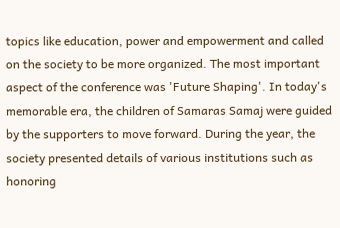topics like education, power and empowerment and called on the society to be more organized. The most important aspect of the conference was 'Future Shaping'. In today's memorable era, the children of Samaras Samaj were guided by the supporters to move forward. During the year, the society presented details of various institutions such as honoring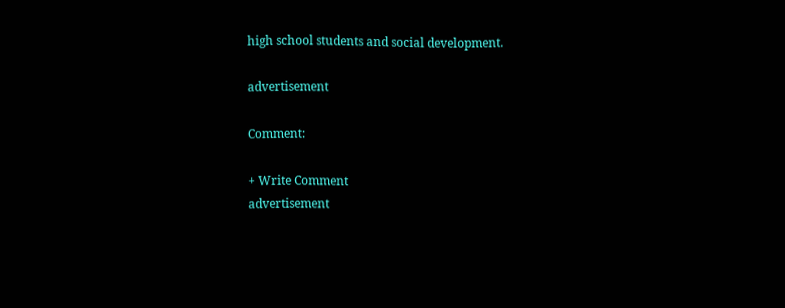high school students and social development.

advertisement

Comment:

+ Write Comment
advertisement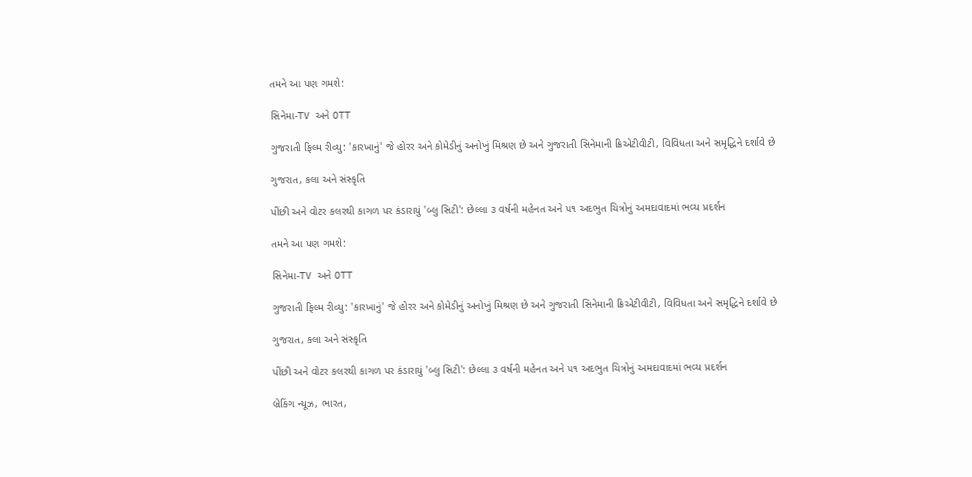તમને આ પણ ગમશે:

સિનેમા-TV અને OTT

ગુજરાતી ફિલ્મ રીવ્યુ: 'કારખાનું' જે હોરર અને કોમેડીનું અનોખું મિશ્રણ છે અને ગુજરાતી સિનેમાની ક્રિએટીવીટી, વિવિધતા અને સમૃદ્ધિને દર્શાવે છે

ગુજરાત, કલા અને સંસ્કૃતિ

પીંછી અને વોટર કલરથી કાગળ પર કંડારાયું 'બ્લુ સિટી': છેલ્લા ૩ વર્ષની મહેનત અને ૫૧ અદભુત ચિત્રોનું અમદાવાદમાં ભવ્ય પ્રદર્શન

તમને આ પણ ગમશે:

સિનેમા-TV અને OTT

ગુજરાતી ફિલ્મ રીવ્યુ: 'કારખાનું' જે હોરર અને કોમેડીનું અનોખું મિશ્રણ છે અને ગુજરાતી સિનેમાની ક્રિએટીવીટી, વિવિધતા અને સમૃદ્ધિને દર્શાવે છે

ગુજરાત, કલા અને સંસ્કૃતિ

પીંછી અને વોટર કલરથી કાગળ પર કંડારાયું 'બ્લુ સિટી': છેલ્લા ૩ વર્ષની મહેનત અને ૫૧ અદભુત ચિત્રોનું અમદાવાદમાં ભવ્ય પ્રદર્શન

બ્રેકિંગ ન્યૂઝ, ભારત,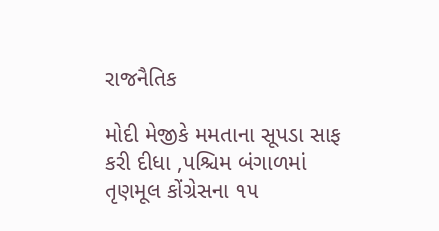રાજનૈતિક

મોદી મેજીકે મમતાના સૂપડા સાફ કરી દીધા ,પશ્ચિમ બંગાળમાં તૃણમૂલ કોંગ્રેસના ૧૫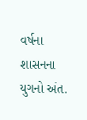વર્ષના શાસનના યુગનો અંત.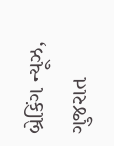બ્રેકિંગ ન્યૂઝ, ગુજરાત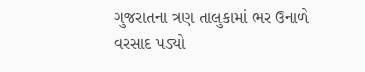ગુજરાતના ત્રણ તાલુકામાં ભર ઉનાળે વરસાદ પડ્યો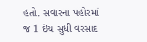હતો. સવારના પહોરમાં જ 1 ઇંચ સુધી વરસાદ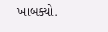ખાબક્યો.